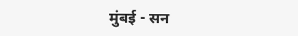मुंबई - सन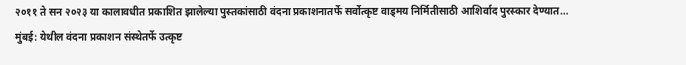२०११ ते सन २०२३ या कालावधीत प्रकाशित झालेल्या पुस्तकांसाठी वंदना प्रकाशनातर्फे सर्वोत्कृष्ट वाड्मय निर्मितीसाठी आशिर्वाद पुरस्कार देण्यात…
मुंबई: येथील वंदना प्रकाशन संस्थेतर्फे उत्कृष्ट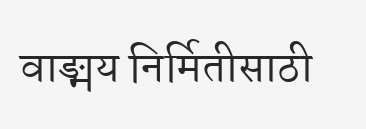वाङ्मय निर्मितीसाठी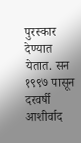पुरस्कार देण्यात येतात. सन १९९७ पासून दरवर्षी आशीर्वाद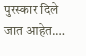पुरस्कार दिले जात आहेत.…